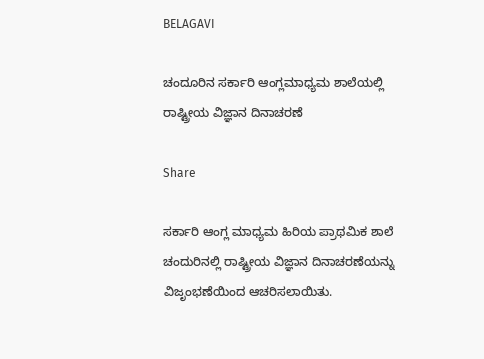BELAGAVI

ಚಂದೂರಿನ ಸರ್ಕಾರಿ ಆಂಗ್ಲಮಾಧ್ಯಮ ಶಾಲೆಯಲ್ಲಿ ರಾಷ್ಟ್ರೀಯ ವಿಜ್ಞಾನ ದಿನಾಚರಣೆ

Share

ಸರ್ಕಾರಿ ಆಂಗ್ಲ ಮಾಧ್ಯಮ ಹಿರಿಯ ಪ್ರಾಥಮಿಕ ಶಾಲೆ ಚಂದುರಿನಲ್ಲಿ ರಾಷ್ಟ್ರೀಯ ವಿಜ್ಞಾನ ದಿನಾಚರಣೆಯನ್ನು ವಿಜೃಂಭಣೆಯಿಂದ ಆಚರಿಸಲಾಯಿತು.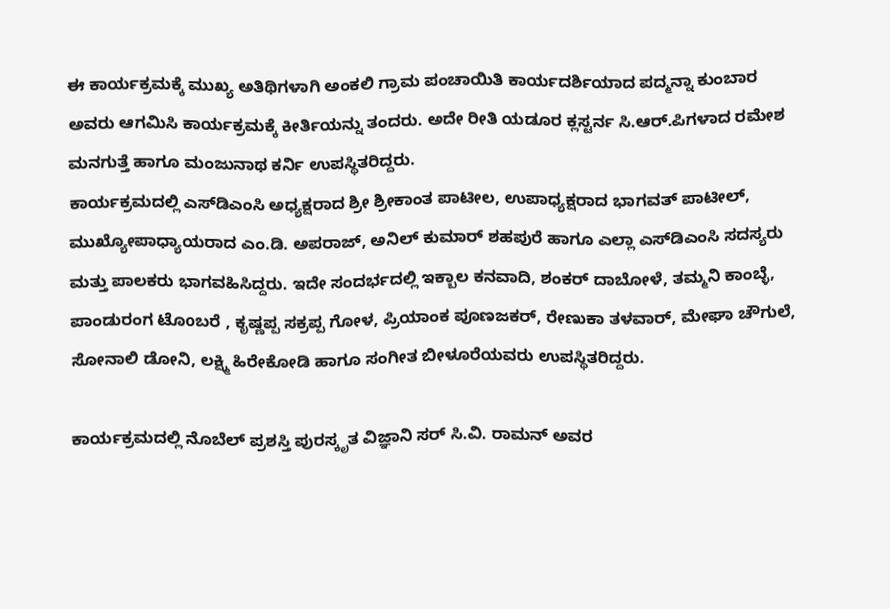ಈ ಕಾರ್ಯಕ್ರಮಕ್ಕೆ ಮುಖ್ಯ ಅತಿಥಿಗಳಾಗಿ ಅಂಕಲಿ ಗ್ರಾಮ ಪಂಚಾಯಿತಿ ಕಾರ್ಯದರ್ಶಿಯಾದ ಪದ್ಮನ್ನಾ ಕುಂಬಾರ ಅವರು ಆಗಮಿಸಿ ಕಾರ್ಯಕ್ರಮಕ್ಕೆ ಕೀರ್ತಿಯನ್ನು ತಂದರು. ಅದೇ ರೀತಿ ಯಡೂರ ಕ್ಲಸ್ಟರ್ನ ಸಿ.ಆರ್‌.ಪಿಗಳಾದ ರಮೇಶ ಮನಗುತ್ತೆ ಹಾಗೂ ಮಂಜುನಾಥ ಕರ್ನಿ ಉಪಸ್ಥಿತರಿದ್ದರು.
ಕಾರ್ಯಕ್ರಮದಲ್ಲಿ ಎಸ್‌ಡಿಎಂಸಿ ಅಧ್ಯಕ್ಷರಾದ ಶ್ರೀ ಶ್ರೀಕಾಂತ ಪಾಟೀಲ, ಉಪಾಧ್ಯಕ್ಷರಾದ ಭಾಗವತ್ ಪಾಟೀಲ್, ಮುಖ್ಯೋಪಾಧ್ಯಾಯರಾದ ಎಂ.ಡಿ. ಅಪರಾಜ್, ಅನಿಲ್ ಕುಮಾರ್ ಶಹಪುರೆ ಹಾಗೂ ಎಲ್ಲಾ ಎಸ್‌ಡಿಎಂಸಿ ಸದಸ್ಯರು ಮತ್ತು ಪಾಲಕರು ಭಾಗವಹಿಸಿದ್ದರು. ಇದೇ ಸಂದರ್ಭದಲ್ಲಿ ಇಕ್ಬಾಲ ಕನವಾದಿ, ಶಂಕರ್ ದಾಬೋಳೆ, ತಮ್ಮನಿ ಕಾಂಬ್ಳೆ, ಪಾಂಡುರಂಗ ಟೊoಬರೆ , ಕೃಷ್ಣಪ್ಪ ಸಕ್ರಪ್ಪ ಗೋಳ, ಪ್ರಿಯಾಂಕ ಪೂಣಜಕರ್, ರೇಣುಕಾ ತಳವಾರ್, ಮೇಘಾ ಚೌಗುಲೆ, ಸೋನಾಲಿ ಡೋನಿ, ಲಕ್ಷ್ಮಿ ಹಿರೇಕೋಡಿ ಹಾಗೂ ಸಂಗೀತ ಬೀಳೂರೆಯವರು ಉಪಸ್ಥಿತರಿದ್ದರು.

ಕಾರ್ಯಕ್ರಮದಲ್ಲಿ ನೊಬೆಲ್ ಪ್ರಶಸ್ತಿ ಪುರಸ್ಕೃತ ವಿಜ್ಞಾನಿ ಸರ್ ಸಿ.ವಿ. ರಾಮನ್ ಅವರ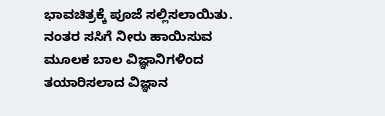ಭಾವಚಿತ್ರಕ್ಕೆ ಪೂಜೆ ಸಲ್ಲಿಸಲಾಯಿತು. ನಂತರ ಸಸಿಗೆ ನೀರು ಹಾಯಿಸುವ ಮೂಲಕ ಬಾಲ ವಿಜ್ಞಾನಿಗಳಿಂದ ತಯಾರಿಸಲಾದ ವಿಜ್ಞಾನ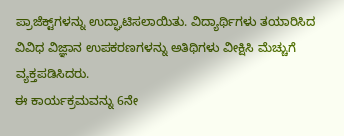ಪ್ರಾಜೆಕ್ಟ್‌ಗಳನ್ನು ಉದ್ಘಾಟಿಸಲಾಯಿತು. ವಿದ್ಯಾರ್ಥಿಗಳು ತಯಾರಿಸಿದ ವಿವಿಧ ವಿಜ್ಞಾನ ಉಪಕರಣಗಳನ್ನು ಅತಿಥಿಗಳು ವೀಕ್ಷಿಸಿ ಮೆಚ್ಚುಗೆ ವ್ಯಕ್ತಪಡಿಸಿದರು.
ಈ ಕಾರ್ಯಕ್ರಮವನ್ನು 6ನೇ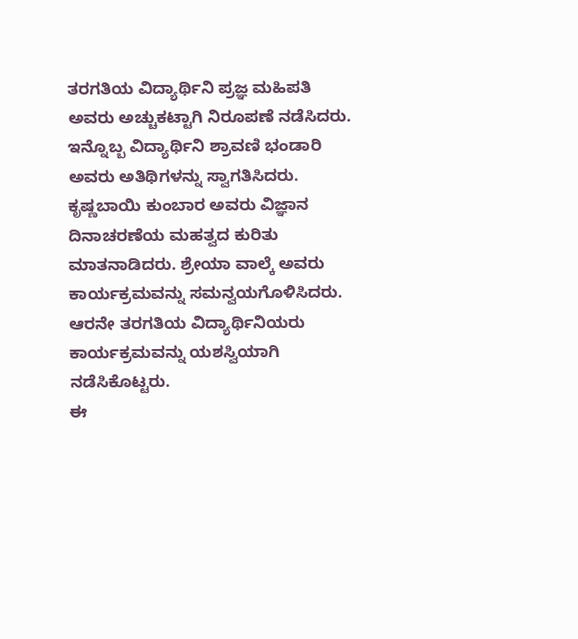ತರಗತಿಯ ವಿದ್ಯಾರ್ಥಿನಿ ಪ್ರಜ್ಞ ಮಹಿಪತಿ ಅವರು ಅಚ್ಚುಕಟ್ಟಾಗಿ ನಿರೂಪಣೆ ನಡೆಸಿದರು. ಇನ್ನೊಬ್ಬ ವಿದ್ಯಾರ್ಥಿನಿ ಶ್ರಾವಣಿ ಭಂಡಾರಿ ಅವರು ಅತಿಥಿಗಳನ್ನು ಸ್ವಾಗತಿಸಿದರು. ಕೃಷ್ಣಬಾಯಿ ಕುಂಬಾರ ಅವರು ವಿಜ್ಞಾನ ದಿನಾಚರಣೆಯ ಮಹತ್ವದ ಕುರಿತು ಮಾತನಾಡಿದರು. ಶ್ರೇಯಾ ವಾಲ್ಕೆ ಅವರು ಕಾರ್ಯಕ್ರಮವನ್ನು ಸಮನ್ವಯಗೊಳಿಸಿದರು. ಆರನೇ ತರಗತಿಯ ವಿದ್ಯಾರ್ಥಿನಿಯರು ಕಾರ್ಯಕ್ರಮವನ್ನು ಯಶಸ್ವಿಯಾಗಿ ನಡೆಸಿಕೊಟ್ಟರು.
ಈ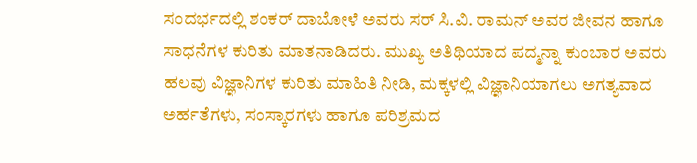ಸಂದರ್ಭದಲ್ಲಿ ಶಂಕರ್ ದಾಬೋಳೆ ಅವರು ಸರ್ ಸಿ.ವಿ. ರಾಮನ್ ಅವರ ಜೀವನ ಹಾಗೂ ಸಾಧನೆಗಳ ಕುರಿತು ಮಾತನಾಡಿದರು. ಮುಖ್ಯ ಅತಿಥಿಯಾದ ಪದ್ಮನ್ನಾ ಕುಂಬಾರ ಅವರು ಹಲವು ವಿಜ್ಞಾನಿಗಳ ಕುರಿತು ಮಾಹಿತಿ ನೀಡಿ, ಮಕ್ಕಳಲ್ಲಿ ವಿಜ್ಞಾನಿಯಾಗಲು ಅಗತ್ಯವಾದ ಅರ್ಹತೆಗಳು, ಸಂಸ್ಕಾರಗಳು ಹಾಗೂ ಪರಿಶ್ರಮದ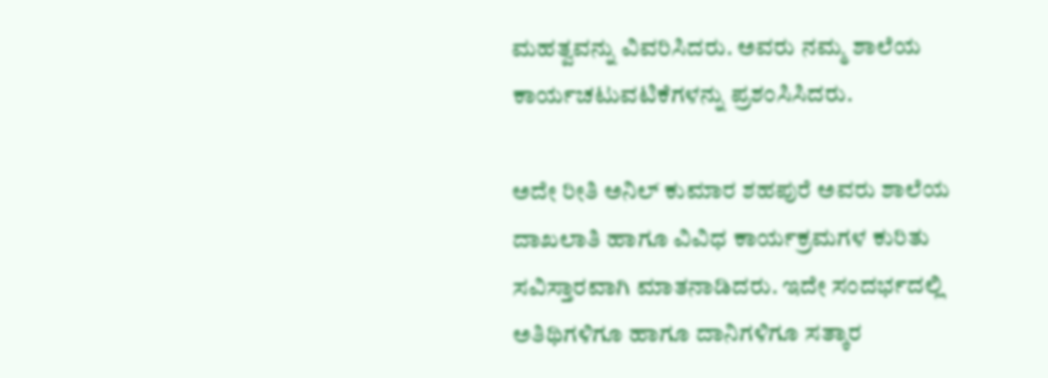ಮಹತ್ವವನ್ನು ವಿವರಿಸಿದರು. ಅವರು ನಮ್ಮ ಶಾಲೆಯ ಕಾರ್ಯಚಟುವಟಿಕೆಗಳನ್ನು ಪ್ರಶಂಸಿಸಿದರು.

ಅದೇ ರೀತಿ ಅನಿಲ್ ಕುಮಾರ ಶಹಪುರೆ ಅವರು ಶಾಲೆಯ ದಾಖಲಾತಿ ಹಾಗೂ ವಿವಿಧ ಕಾರ್ಯಕ್ರಮಗಳ ಕುರಿತು ಸವಿಸ್ತಾರವಾಗಿ ಮಾತನಾಡಿದರು. ಇದೇ ಸಂದರ್ಭದಲ್ಲಿ ಅತಿಥಿಗಳಿಗೂ ಹಾಗೂ ದಾನಿಗಳಿಗೂ ಸತ್ಕಾರ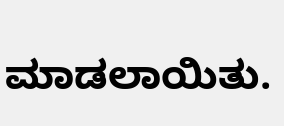ಮಾಡಲಾಯಿತು.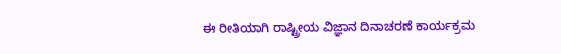ಈ ರೀತಿಯಾಗಿ ರಾಷ್ಟ್ರೀಯ ವಿಜ್ಞಾನ ದಿನಾಚರಣೆ ಕಾರ್ಯಕ್ರಮ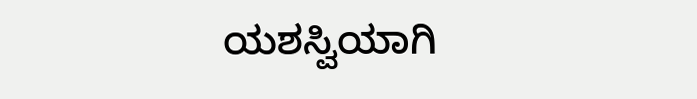ಯಶಸ್ವಿಯಾಗಿ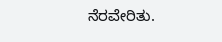ನೆರವೇರಿತು.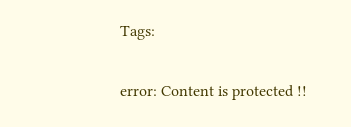Tags:

error: Content is protected !!